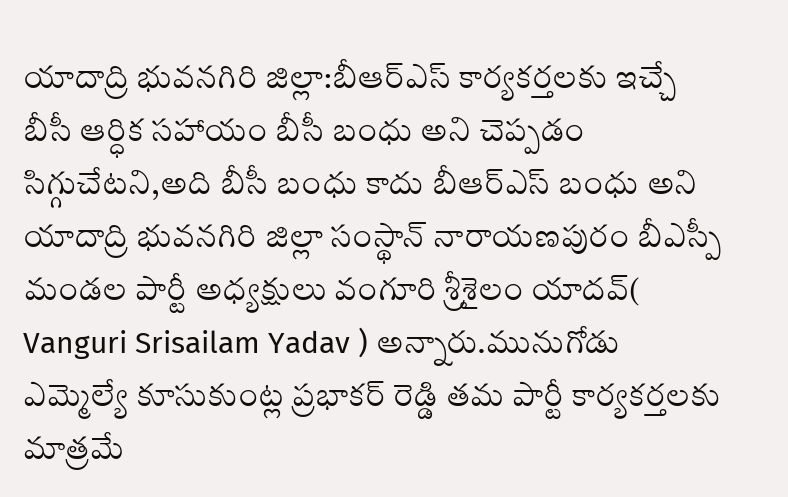యాదాద్రి భువనగిరి జిల్లా:బీఆర్ఎస్ కార్యకర్తలకు ఇచ్చే బీసీ ఆర్ధిక సహాయం బీసీ బంధు అని చెప్పడం సిగ్గుచేటని,అది బీసీ బంధు కాదు బీఆర్ఎస్ బంధు అని యాదాద్రి భువనగిరి జిల్లా సంస్థాన్ నారాయణపురం బీఎస్పీ మండల పార్టీ అధ్యక్షులు వంగూరి శ్రీశైలం యాదవ్( Vanguri Srisailam Yadav ) అన్నారు.మునుగోడు ఎమ్మెల్యే కూసుకుంట్ల ప్రభాకర్ రెడ్డి తమ పార్టీ కార్యకర్తలకు మాత్రమే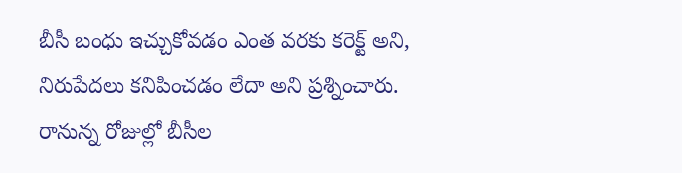బీసీ బంధు ఇచ్చుకోవడం ఎంత వరకు కరెక్ట్ అని, నిరుపేదలు కనిపించడం లేదా అని ప్రశ్నించారు.
రానున్న రోజుల్లో బీసీల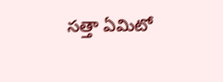సత్తా ఏమిటో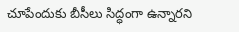చూపేందుకు బీసీలు సిద్ధంగా ఉన్నారని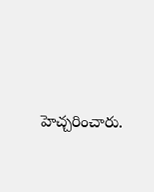హెచ్చరించారు.